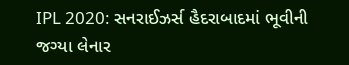IPL 2020: સનરાઈઝર્સ હૈદરાબાદમાં ભૂવીની જગ્યા લેનાર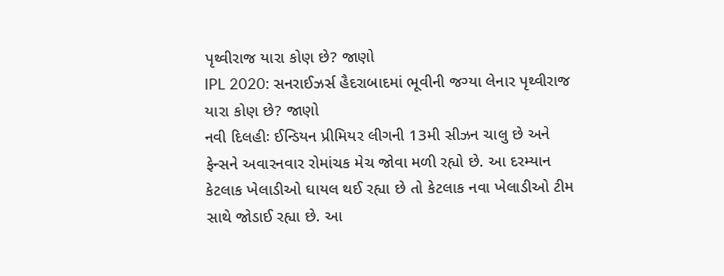પૃથ્વીરાજ યારા કોણ છે? જાણો
IPL 2020: સનરાઈઝર્સ હૈદરાબાદમાં ભૂવીની જગ્યા લેનાર પૃથ્વીરાજ યારા કોણ છે? જાણો
નવી દિલહીઃ ઈન્ડિયન પ્રીમિયર લીગની 13મી સીઝન ચાલુ છે અને ફેન્સને અવારનવાર રોમાંચક મેચ જોવા મળી રહ્યો છે. આ દરમ્યાન કેટલાક ખેલાડીઓ ઘાયલ થઈ રહ્યા છે તો કેટલાક નવા ખેલાડીઓ ટીમ સાથે જોડાઈ રહ્યા છે. આ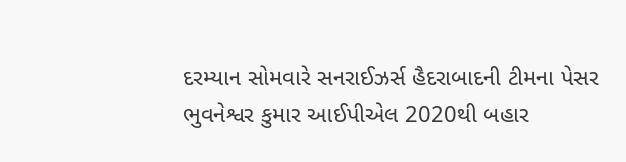દરમ્યાન સોમવારે સનરાઈઝર્સ હૈદરાબાદની ટીમના પેસર ભુવનેશ્વર કુમાર આઈપીએલ 2020થી બહાર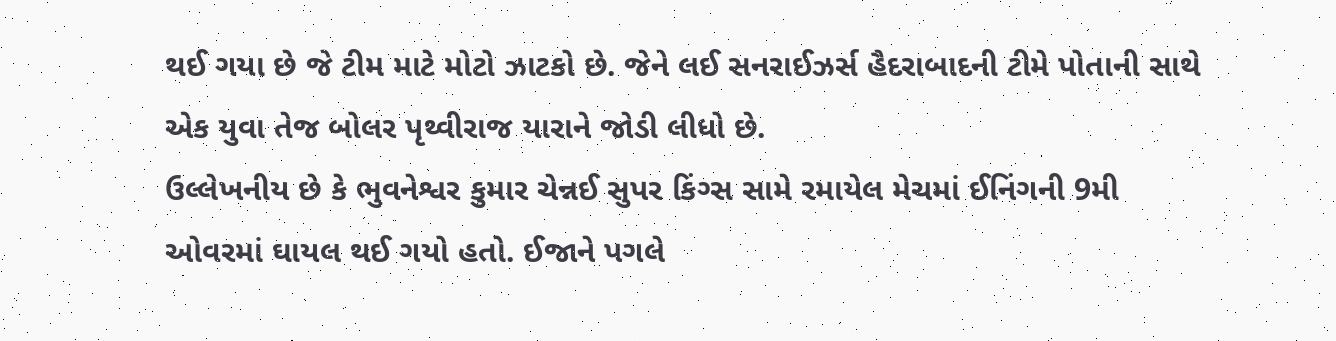થઈ ગયા છે જે ટીમ માટે મોટો ઝાટકો છે. જેને લઈ સનરાઈઝર્સ હૈદરાબાદની ટીમે પોતાની સાથે એક યુવા તેજ બોલર પૃથ્વીરાજ યારાને જોડી લીધો છે.
ઉલ્લેખનીય છે કે ભુવનેશ્વર કુમાર ચેન્નઈ સુપર કિંગ્સ સામે રમાયેલ મેચમાં ઈનિંગની 9મી ઓવરમાં ઘાયલ થઈ ગયો હતો. ઈજાને પગલે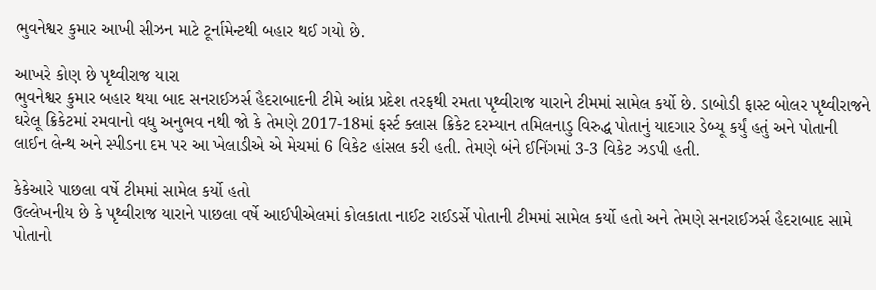ભુવનેશ્વર કુમાર આખી સીઝન માટે ટૂર્નામેન્ટથી બહાર થઈ ગયો છે.

આખરે કોણ છે પૃથ્વીરાજ યારા
ભુવનેશ્વર કુમાર બહાર થયા બાદ સનરાઈઝર્સ હૈદરાબાદની ટીમે આંધ્ર પ્રદેશ તરફથી રમતા પૃથ્વીરાજ યારાને ટીમમાં સામેલ કર્યો છે. ડાબોડી ફાસ્ટ બોલર પૃથ્વીરાજને ઘરેલૂ ક્રિકેટમાં રમવાનો વધુ અનુભવ નથી જો કે તેમણે 2017-18માં ફર્સ્ટ ક્લાસ ક્રિકેટ દરમ્યાન તમિલનાડુ વિરુદ્ધ પોતાનું યાદગાર ડેબ્યૂ કર્યું હતું અને પોતાની લાઈન લેન્થ અને સ્પીડના દમ પર આ ખેલાડીએ એ મેચમાં 6 વિકેટ હાંસલ કરી હતી. તેમણે બંને ઈનિંગમાં 3-3 વિકેટ ઝડપી હતી.

કેકેઆરે પાછલા વર્ષે ટીમમાં સામેલ કર્યો હતો
ઉલ્લેખનીય છે કે પૃથ્વીરાજ યારાને પાછલા વર્ષે આઈપીએલમાં કોલકાતા નાઈટ રાઈડર્સે પોતાની ટીમમાં સામેલ કર્યો હતો અને તેમણે સનરાઈઝર્સ હૈદરાબાદ સામે પોતાનો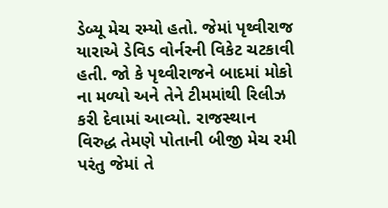ડેબ્યૂ મેચ રમ્યો હતો. જેમાં પૃથ્વીરાજ યારાએ ડેવિડ વોર્નરની વિકેટ ચટકાવી હતી. જો કે પૃથ્વીરાજને બાદમાં મોકો ના મળ્યો અને તેને ટીમમાંથી રિલીઝ કરી દેવામાં આવ્યો. રાજસ્થાન વિરુદ્ધ તેમણે પોતાની બીજી મેચ રમી પરંતુ જેમાં તે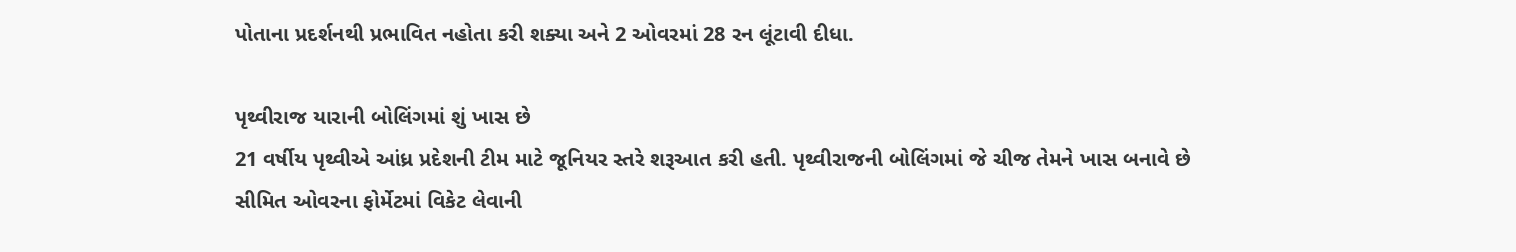પોતાના પ્રદર્શનથી પ્રભાવિત નહોતા કરી શક્યા અને 2 ઓવરમાં 28 રન લૂંટાવી દીધા.

પૃથ્વીરાજ યારાની બોલિંગમાં શું ખાસ છે
21 વર્ષીય પૃથ્વીએ આંધ્ર પ્રદેશની ટીમ માટે જૂનિયર સ્તરે શરૂઆત કરી હતી. પૃથ્વીરાજની બોલિંગમાં જે ચીજ તેમને ખાસ બનાવે છે સીમિત ઓવરના ફોર્મેટમાં વિકેટ લેવાની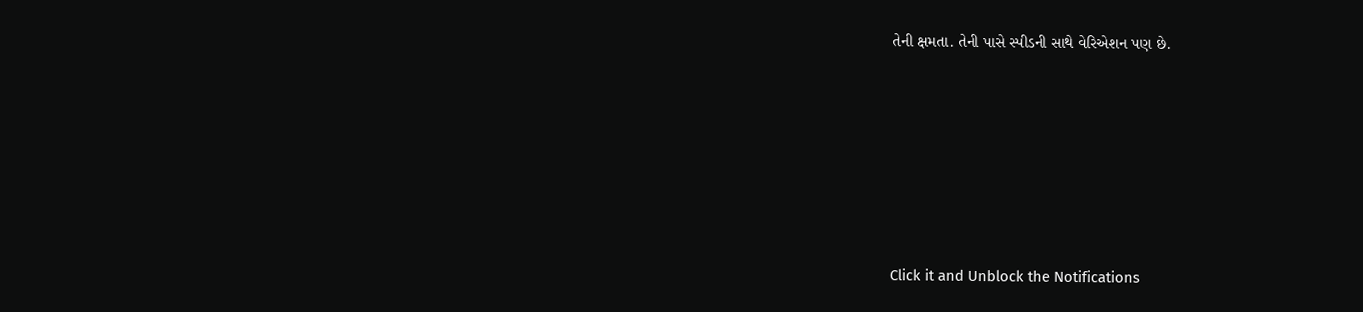તેની ક્ષમતા. તેની પાસે સ્પીડની સાથે વેરિએશન પણ છે.












Click it and Unblock the Notifications